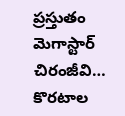ప్రస్తుతం మెగాస్టార్ చిరంజీవి… కొరటాల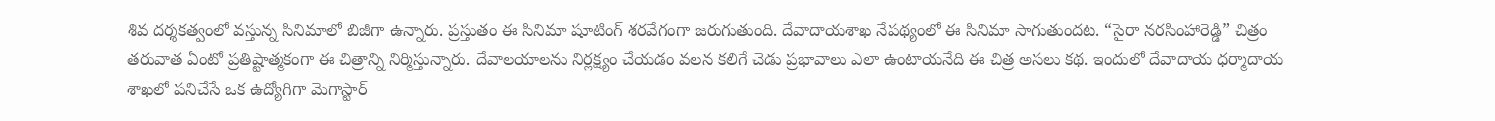శివ దర్శకత్వంలో వస్తున్న సినిమాలో బిజీగా ఉన్నారు. ప్రస్తుతం ఈ సినిమా షూటింగ్ శరవేగంగా జరుగుతుంది. దేవాదాయశాఖ నేపథ్యంలో ఈ సినిమా సాగుతుందట. “సైరా నరసింహారెడ్డి” చిత్రం తరువాత ఏంటో ప్రతిష్టాత్మకంగా ఈ చిత్రాన్ని నిర్మిస్తున్నారు. దేవాలయాలను నిర్లక్ష్యం చేయడం వలన కలిగే చెడు ప్రభావాలు ఎలా ఉంటాయనేది ఈ చిత్ర అసలు కథ. ఇందులో దేవాదాయ ధర్మాదాయ శాఖలో పనిచేసే ఒక ఉద్యోగిగా మెగాస్టార్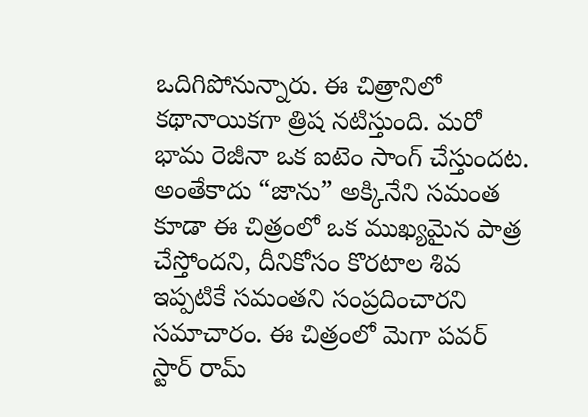ఒదిగిపోనున్నారు. ఈ చిత్రానిలో కథానాయికగా త్రిష నటిస్తుంది. మరో భామ రెజీనా ఒక ఐటెం సాంగ్ చేస్తుందట. అంతేకాదు “జాను” అక్కినేని సమంత కూడా ఈ చిత్రంలో ఒక ముఖ్యమైన పాత్ర చేస్తోందని, దీనికోసం కొరటాల శివ ఇప్పటికే సమంతని సంప్రదించారని సమాచారం. ఈ చిత్రంలో మెగా పవర్ స్టార్ రామ్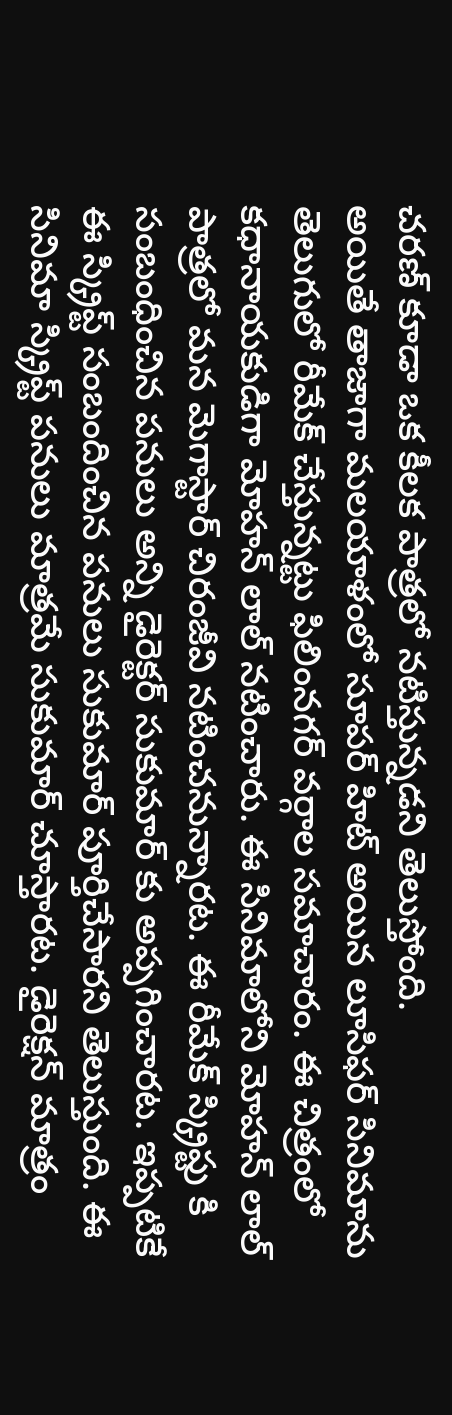చరణ్ కూడా ఒక కీలక పాత్రలో నటిస్తున్నడని తెలుస్తోంది.
అయితే తాజాగా మలయాళంలో సూపర్ హిట్ అయిన లూసిఫర్ సినిమాను తెలుగులో రీమేక్ చేస్తున్నట్టు ఫిలింనగర్ వర్గాల సమాచారం. ఈ చిత్రంలో కధానాయకుడిగా మోహన్ లాల్ నటించారు. ఈ సినిమాలోని మోహన్ లాల్ పాత్రలో మన మెగాస్టార్ చిరంజీవి నటించనున్నారట. ఈ రీమేక్ స్క్రిప్టు కి సంబంధించిన పనులు అన్ని డైరెక్టర్ సుకుమార్ కు అప్పగించారట. ఇప్పటికే ఈ స్క్రిప్ట్ సంబందించిన పనులు సుకుమార్ పూర్తిచేసారని తెలుస్తుంది. ఈ సినిమా స్క్రిప్ట్ పనులు మాత్రమే సుకుమార్ చూస్తారట. డైరెక్షన్ మాత్రం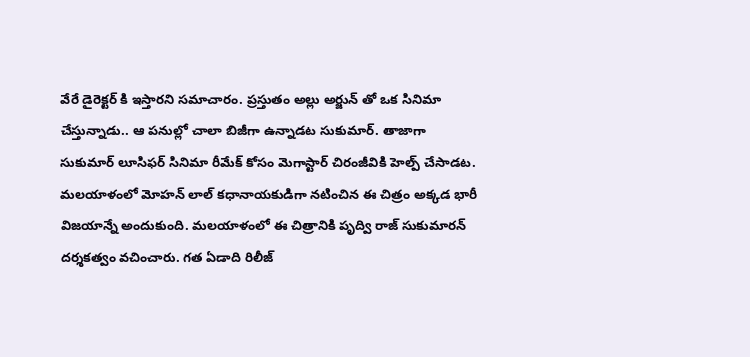వేరే డైరెక్టర్ కి ఇస్తారని సమాచారం. ప్రస్తుతం అల్లు అర్జున్ తో ఒక సినిమా చేస్తున్నాడు.. ఆ పనుల్లో చాలా బిజీగా ఉన్నాడట సుకుమార్. తాజాగా సుకుమార్ లూసిఫర్ సినిమా రీమేక్ కోసం మెగాస్టార్ చిరంజీవికి హెల్ప్ చేసాడట. మలయాళంలో మోహన్ లాల్ కధానాయకుడిగా నటించిన ఈ చిత్రం అక్కడ భారీ విజయాన్నే అందుకుంది. మలయాళంలో ఈ చిత్రానికి పృద్వి రాజ్ సుకుమారన్ దర్శకత్వం వచించారు. గత ఏడాది రిలీజ్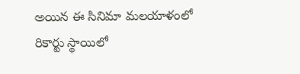అయిన ఈ సినిమా మలయాళంలో రికార్టు స్థాయిలో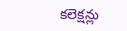కలెక్షన్లు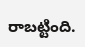రాబట్టింది.